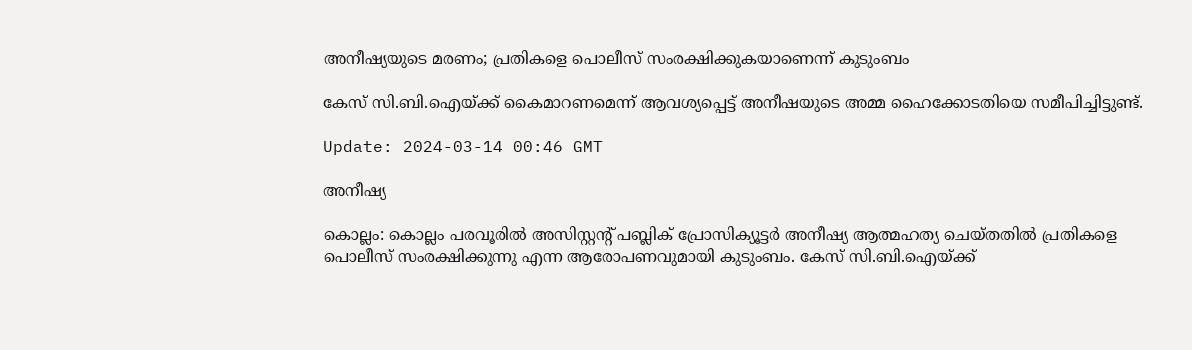അനീഷ്യയുടെ മരണം; പ്രതികളെ പൊലീസ് സംരക്ഷിക്കുകയാണെന്ന് കുടുംബം

കേസ് സി.ബി.ഐയ്ക്ക് കൈമാറണമെന്ന് ആവശ്യപ്പെട്ട് അനീഷയുടെ അമ്മ ഹൈക്കോടതിയെ സമീപിച്ചിട്ടുണ്ട്.

Update: 2024-03-14 00:46 GMT

അനീഷ്യ

കൊല്ലം: കൊല്ലം പരവൂരിൽ അസിസ്റ്റന്‍റ് പബ്ലിക് പ്രോസിക്യൂട്ടർ അനീഷ്യ ആത്മഹത്യ ചെയ്‌തതിൽ പ്രതികളെ പൊലീസ് സംരക്ഷിക്കുന്നു എന്ന ആരോപണവുമായി കുടുംബം. കേസ് സി.ബി.ഐയ്ക്ക്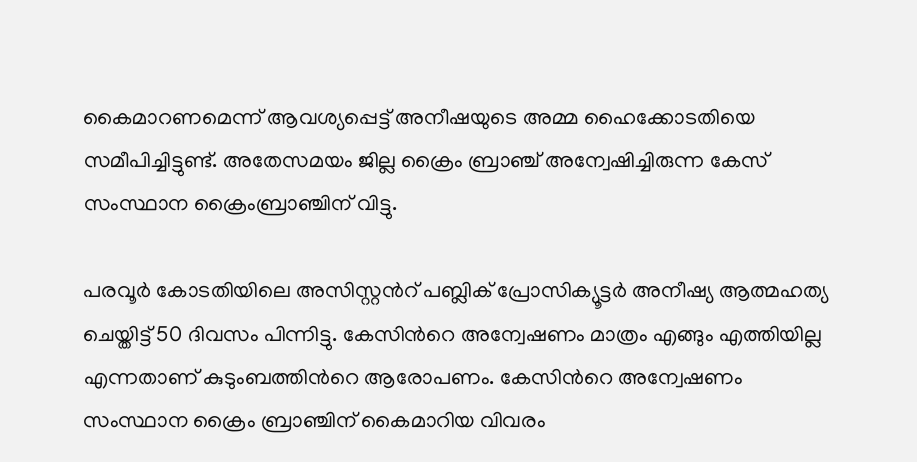കൈമാറണമെന്ന് ആവശ്യപ്പെട്ട് അനീഷയുടെ അമ്മ ഹൈക്കോടതിയെ സമീപിച്ചിട്ടുണ്ട്. അതേസമയം ജില്ല ക്രൈം ബ്രാഞ്ച് അന്വേഷിച്ചിരുന്ന കേസ് സംസ്ഥാന ക്രൈംബ്രാഞ്ചിന് വിട്ടു.

പരവൂർ കോടതിയിലെ അസിസ്റ്റന്‍റ് പബ്ലിക് പ്രോസിക്യൂട്ടർ അനീഷ്യ ആത്മഹത്യ ചെയ്തിട്ട് 50 ദിവസം പിന്നിട്ടു. കേസിന്‍റെ അന്വേഷണം മാത്രം എങ്ങും എത്തിയില്ല എന്നതാണ് കുടുംബത്തിന്‍റെ ആരോപണം. കേസിന്‍റെ അന്വേഷണം സംസ്ഥാന ക്രൈം ബ്രാഞ്ചിന് കൈമാറിയ വിവരം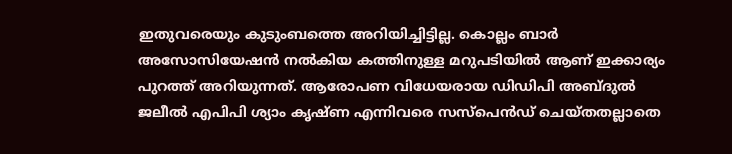ഇതുവരെയും കുടുംബത്തെ അറിയിച്ചിട്ടില്ല. കൊല്ലം ബാർ അസോസിയേഷൻ നൽകിയ കത്തിനുള്ള മറുപടിയിൽ ആണ് ഇക്കാര്യം പുറത്ത് അറിയുന്നത്. ആരോപണ വിധേയരായ ഡിഡിപി അബ്ദുൽ ജലീൽ എപിപി ശ്യാം കൃഷ്ണ എന്നിവരെ സസ്പെൻഡ് ചെയ്തതല്ലാതെ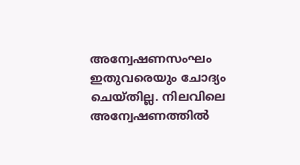അന്വേഷണസംഘം ഇതുവരെയും ചോദ്യം ചെയ്തില്ല. നിലവിലെ അന്വേഷണത്തിൽ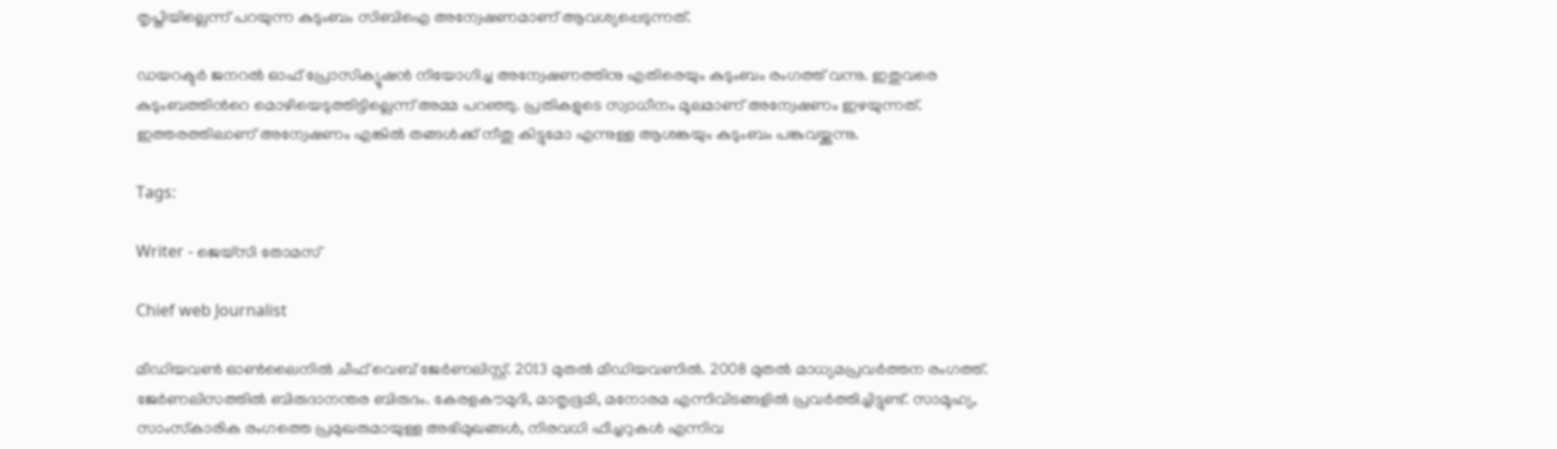തൃപ്തിയില്ലെന്ന് പറയുന്ന കുടുംബം സിബിഐ അന്വേഷണമാണ് ആവശ്യപ്പെടുന്നത്.

ഡയറക്ടർ ജനറൽ ഓഫ് പ്രോസിക്യൂഷൻ നിയോഗിച്ച അന്വേഷണത്തിനു എതിരെയും കുടുംബം രംഗത്ത് വന്നു. ഇതുവരെ കുടുംബത്തിന്‍റെ മൊഴിയെടുത്തിട്ടില്ലെന്ന് അമ്മ പറഞ്ഞു. പ്രതികളുടെ സ്വാധീനം മൂലമാണ് അന്വേഷണം ഇഴയുന്നത്. ഇത്തരത്തിലാണ് അന്വേഷണം എങ്കിൽ തങ്ങൾക്ക് നീതു കിട്ടുമോ എന്നുള്ള ആശങ്കയും കുടുംബം പങ്കുവയ്ക്കുന്നു.

Tags:

Writer - ജെയ്സി തോമസ്

Chief web Journalist

മീഡിയവൺ ഓൺലൈനിൽ ചീഫ് വെബ് ജേർണലിസ്റ്റ്. 2013 മുതൽ മീഡിയവണിൽ. 2008 മുതൽ മാധ്യമപ്രവർത്തന രംഗത്ത്. ജേർണലിസത്തിൽ ബിരുദാനന്തര ബിരുദം. കേരളകൗമുദി, മാതൃഭൂമി, മനോരമ എന്നിവിടങ്ങളിൽ പ്രവർത്തിച്ചിട്ടുണ്ട്. സാമൂഹ്യ, സാംസ്‌കാരിക രംഗത്തെ പ്രമുഖരുമായുള്ള അഭിമുഖങ്ങൾ, നിരവധി ഫീച്ചറുകൾ എന്നിവ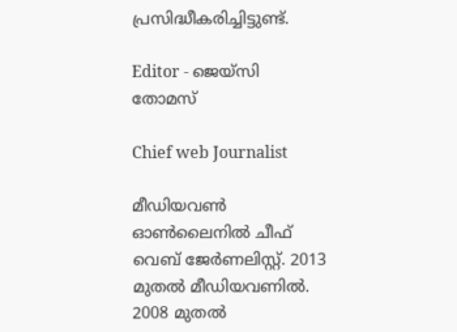പ്രസിദ്ധീകരിച്ചിട്ടുണ്ട്.

Editor - ജെയ്സി തോമസ്

Chief web Journalist

മീഡിയവൺ ഓൺലൈനിൽ ചീഫ് വെബ് ജേർണലിസ്റ്റ്. 2013 മുതൽ മീഡിയവണിൽ. 2008 മുതൽ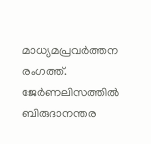മാധ്യമപ്രവർത്തന രംഗത്ത്. ജേർണലിസത്തിൽ ബിരുദാനന്തര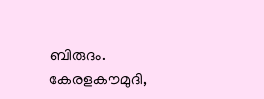ബിരുദം. കേരളകൗമുദി,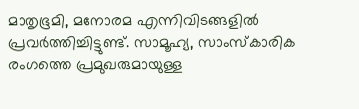മാതൃഭൂമി, മനോരമ എന്നിവിടങ്ങളിൽ പ്രവർത്തിച്ചിട്ടുണ്ട്. സാമൂഹ്യ, സാംസ്‌കാരിക രംഗത്തെ പ്രമുഖരുമായുള്ള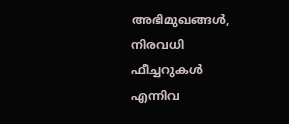അഭിമുഖങ്ങൾ, നിരവധി ഫീച്ചറുകൾ എന്നിവ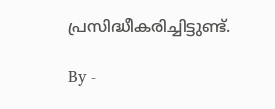പ്രസിദ്ധീകരിച്ചിട്ടുണ്ട്.

By -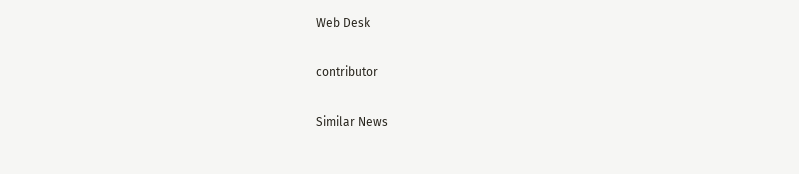Web Desk

contributor

Similar News